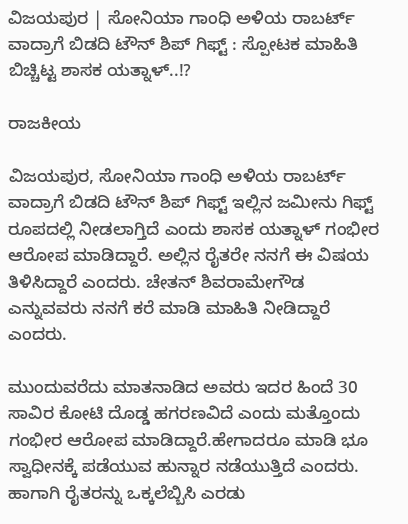ವಿಜಯಪುರ | ಸೋನಿಯಾ ಗಾಂಧಿ ಅಳಿಯ ರಾಬರ್ಟ್ ವಾದ್ರಾಗೆ ಬಿಡದಿ ಟೌನ್ ಶಿಪ್ ಗಿಫ್ಟ್ : ಸ್ಪೋಟಕ ಮಾಹಿತಿ ಬಿಚ್ಚಿಟ್ಟ ಶಾಸಕ ಯತ್ನಾಳ್..!?

ರಾಜಕೀಯ

ವಿಜಯಪುರ, ಸೋನಿಯಾ ಗಾಂಧಿ ಅಳಿಯ ರಾಬರ್ಟ್ ವಾದ್ರಾಗೆ ಬಿಡದಿ ಟೌನ್ ಶಿಪ್ ಗಿಫ್ಟ್ ಇಲ್ಲಿನ ಜಮೀನು ಗಿಫ್ಟ್ ರೂಪದಲ್ಲಿ ನೀಡಲಾಗ್ತಿದೆ ಎಂದು ಶಾಸಕ ಯತ್ನಾಳ್ ಗಂಭೀರ ಆರೋಪ ಮಾಡಿದ್ದಾರೆ. ಅಲ್ಲಿನ ರೈತರೇ ನನಗೆ ಈ ವಿಷಯ ತಿಳಿಸಿದ್ದಾರೆ ಎಂದರು. ಚೇತನ್ ಶಿವರಾಮೇಗೌಡ ಎನ್ನುವವರು ನನಗೆ ಕರೆ ಮಾಡಿ ಮಾಹಿತಿ ನೀಡಿದ್ದಾರೆ ಎಂದರು.

ಮುಂದುವರೆದು ಮಾತನಾಡಿದ ಅವರು ಇದರ ಹಿಂದೆ 30 ಸಾವಿರ ಕೋಟಿ ದೊಡ್ಡ ಹಗರಣವಿದೆ ಎಂದು ಮತ್ತೊಂದು ಗಂಭೀರ ಆರೋಪ ಮಾಡಿದ್ದಾರೆ.ಹೇಗಾದರೂ ಮಾಡಿ ಭೂ ಸ್ವಾಧೀನಕ್ಕೆ ಪಡೆಯುವ ಹುನ್ನಾರ ನಡೆಯುತ್ತಿದೆ ಎಂದರು. ಹಾಗಾಗಿ ರೈತರನ್ನು ಒಕ್ಕಲೆಬ್ಬಿಸಿ ಎರಡು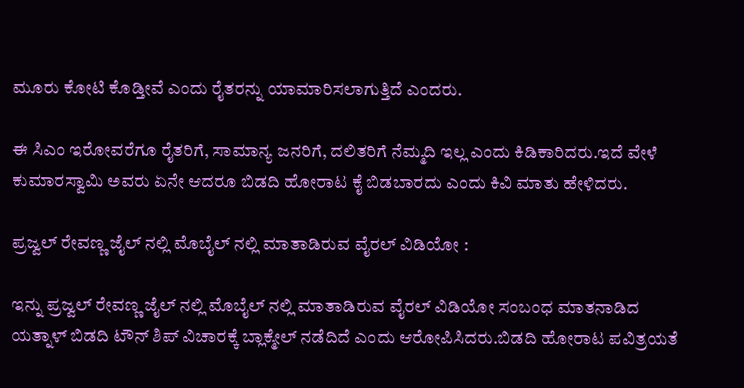ಮೂರು ಕೋಟಿ ಕೊಡ್ತೀವೆ ಎಂದು ರೈತರನ್ನು ಯಾಮಾರಿಸಲಾಗುತ್ತಿದೆ ಎಂದರು.

ಈ ಸಿಎಂ ಇರೋವರೆಗೂ ರೈತರಿಗೆ, ಸಾಮಾನ್ಯ ಜನರಿಗೆ, ದಲಿತರಿಗೆ ನೆಮ್ಮದಿ ಇಲ್ಲ ಎಂದು ಕಿಡಿಕಾರಿದರು.ಇದೆ ವೇಳೆ ಕುಮಾರಸ್ವಾಮಿ ಅವರು ಏನೇ ಆದರೂ ಬಿಡದಿ ಹೋರಾಟ ಕೈ ಬಿಡಬಾರದು ಎಂದು ಕಿವಿ ಮಾತು ಹೇಳಿದರು.

ಪ್ರಜ್ವಲ್ ರೇವಣ್ಣ ಜೈಲ್ ನಲ್ಲಿ ಮೊಬೈಲ್ ನಲ್ಲಿ ಮಾತಾಡಿರುವ ವೈರಲ್ ವಿಡಿಯೋ :

ಇನ್ನು ಪ್ರಜ್ವಲ್ ರೇವಣ್ಣ ಜೈಲ್ ನಲ್ಲಿ ಮೊಬೈಲ್ ನಲ್ಲಿ ಮಾತಾಡಿರುವ ವೈರಲ್ ವಿಡಿಯೋ ಸಂಬಂಧ ಮಾತನಾಡಿದ ಯತ್ನಾಳ್ ಬಿಡದಿ ಟೌನ್ ಶಿಪ್ ವಿಚಾರಕ್ಕೆ ಬ್ಲಾಕ್ಮೇಲ್ ನಡೆದಿದೆ ಎಂದು ಆರೋಪಿಸಿದರು.ಬಿಡದಿ ಹೋರಾಟ ಪವಿತ್ರಯತೆ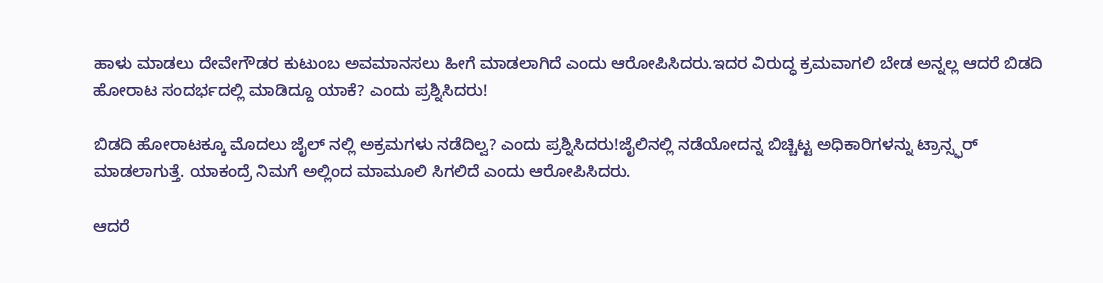ಹಾಳು ಮಾಡಲು ದೇವೇಗೌಡರ ಕುಟುಂಬ ಅವಮಾನಸಲು ಹೀಗೆ ಮಾಡಲಾಗಿದೆ ಎಂದು ಆರೋಪಿಸಿದರು.ಇದರ ವಿರುದ್ಧ ಕ್ರಮವಾಗಲಿ ಬೇಡ ಅನ್ನಲ್ಲ ಆದರೆ ಬಿಡದಿ ಹೋರಾಟ ಸಂದರ್ಭದಲ್ಲಿ ಮಾಡಿದ್ದೂ ಯಾಕೆ? ಎಂದು ಪ್ರಶ್ನಿಸಿದರು!

ಬಿಡದಿ ಹೋರಾಟಕ್ಕೂ ಮೊದಲು ಜೈಲ್ ನಲ್ಲಿ ಅಕ್ರಮಗಳು ನಡೆದಿಲ್ವ? ಎಂದು ಪ್ರಶ್ನಿಸಿದರು!ಜೈಲಿನಲ್ಲಿ ನಡೆಯೋದನ್ನ ಬಿಚ್ಚಿಟ್ಟ ಅಧಿಕಾರಿಗಳನ್ನು ಟ್ರಾನ್ಸ್ಫರ್ ಮಾಡಲಾಗುತ್ತೆ. ಯಾಕಂದ್ರೆ ನಿಮಗೆ ಅಲ್ಲಿಂದ ಮಾಮೂಲಿ ಸಿಗಲಿದೆ ಎಂದು ಆರೋಪಿಸಿದರು.

ಆದರೆ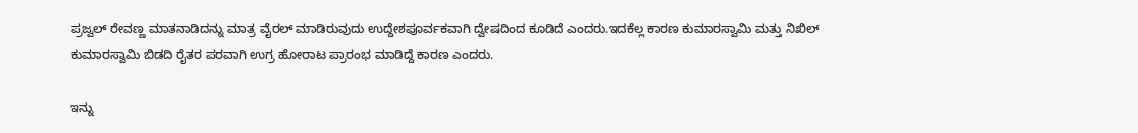ಪ್ರಜ್ವಲ್ ರೇವಣ್ಣ ಮಾತನಾಡಿದನ್ನು ಮಾತ್ರ ವೈರಲ್ ಮಾಡಿರುವುದು ಉದ್ದೇಶಪೂರ್ವಕವಾಗಿ ದ್ವೇಷದಿಂದ ಕೂಡಿದೆ ಎಂದರು.ಇದಕೆಲ್ಲ ಕಾರಣ ಕುಮಾರಸ್ವಾಮಿ ಮತ್ತು ನಿಖಿಲ್ ಕುಮಾರಸ್ವಾಮಿ ಬಿಡದಿ ರೈತರ ಪರವಾಗಿ ಉಗ್ರ ಹೋರಾಟ ಪ್ರಾರಂಭ ಮಾಡಿದ್ದೆ ಕಾರಣ ಎಂದರು.

ಇನ್ನು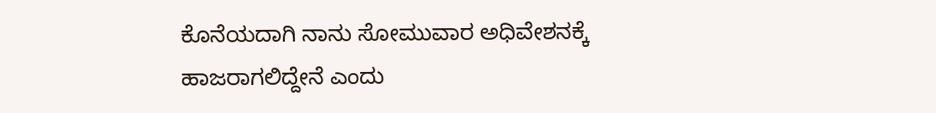ಕೊನೆಯದಾಗಿ ನಾನು ಸೋಮುವಾರ ಅಧಿವೇಶನಕ್ಕೆ ಹಾಜರಾಗಲಿದ್ದೇನೆ ಎಂದು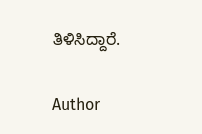ತಿಳಿಸಿದ್ದಾರೆ.

Author